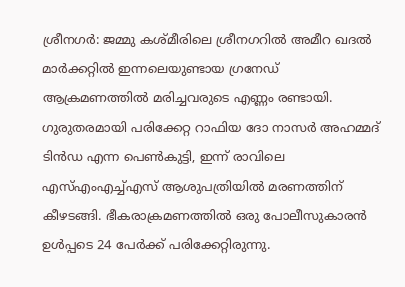ശ്രീനഗർ: ജമ്മു കശ്മീരിലെ ശ്രീനഗറിൽ അമീറ ഖദൽ മാർക്കറ്റിൽ ഇന്നലെയുണ്ടായ ഗ്രനേഡ് ആക്രമണത്തിൽ മരിച്ചവരുടെ എണ്ണം രണ്ടായി. ഗുരുതരമായി പരിക്കേറ്റ റാഫിയ ദോ നാസർ അഹമ്മദ് ടിൻഡ എന്ന പെൺകുട്ടി, ഇന്ന് രാവിലെ എസ്എംഎച്ച്എസ് ആശുപത്രിയിൽ മരണത്തിന് കീഴടങ്ങി. ഭീകരാക്രമണത്തിൽ ഒരു പോലീസുകാരൻ ഉൾപ്പടെ 24 പേർക്ക് പരിക്കേറ്റിരുന്നു.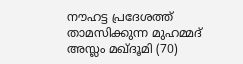നൗഹട്ട പ്രദേശത്ത് താമസിക്കുന്ന മുഹമ്മദ് അസ്ലം മഖ്ദൂമി (70)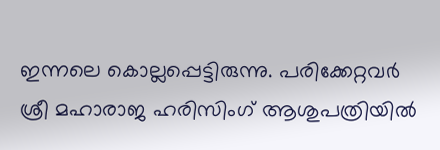ഇന്നലെ കൊല്ലപ്പെട്ടിരുന്നു. പരിക്കേറ്റവർ ശ്രീ മഹാരാജ ഹരിസിംഗ് ആശുപത്രിയിൽ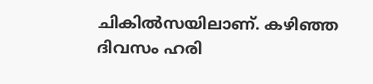ചികിൽസയിലാണ്. കഴിഞ്ഞ ദിവസം ഹരി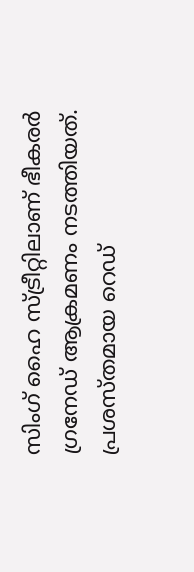സിംഗ് ഹൈ സ്ട്രീറ്റിലാണ് ഭീകരർ ഗ്രനേഡ് ആക്രമണം നടത്തിയത്. പ്രശസ്തമായ റെഡ്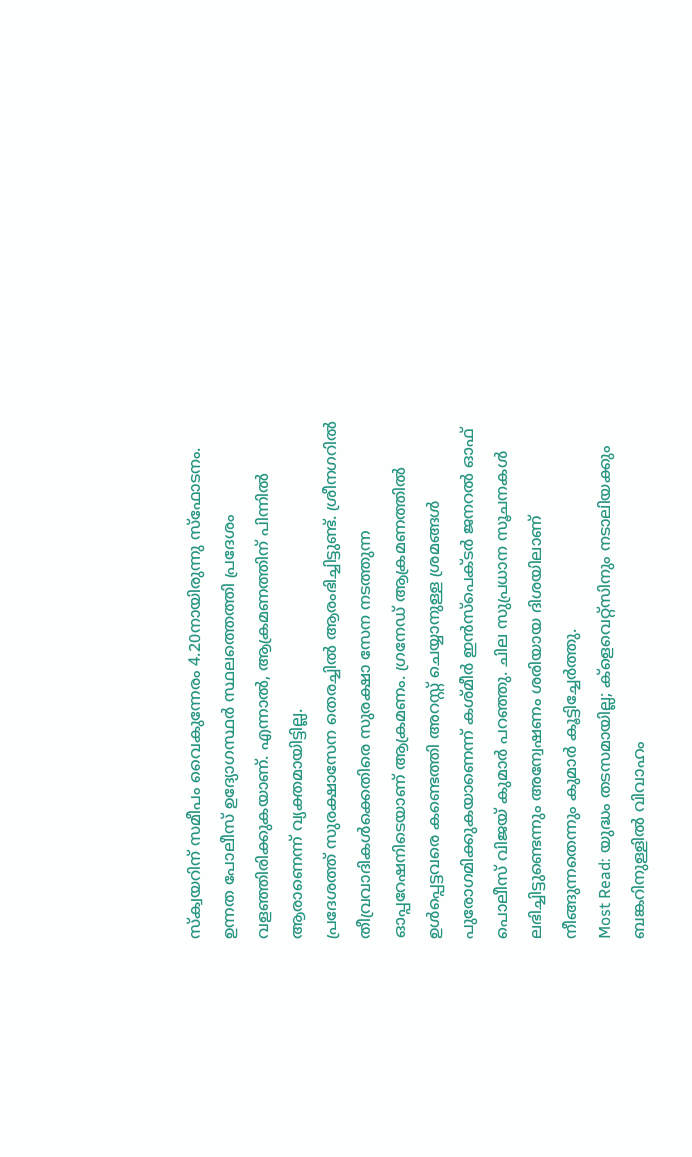സ്ക്വയറിന് സമീപം വൈകുന്നേരം 4.20നായിരുന്നു സ്ഫോടനം. ഉന്നത പോലീസ് ഉദ്യോഗസ്ഥർ സ്ഥലത്തെത്തി പ്രദേശം വളഞ്ഞിരിക്കുകയാണ്. എന്നാൽ, ആക്രമണത്തിന് പിന്നിൽ ആരാണെന്ന് വ്യക്തമായിട്ടില്ല.
പ്രദേശത്ത് സുരക്ഷാസേന തെരച്ചിൽ ആരംഭിച്ചിട്ടുണ്ട്. ശ്രീനഗറിൽ തീവ്രവാദികൾക്കെതിരെ സുരക്ഷാ സേന നടത്തുന്ന ഓപ്പറേഷനിടെയാണ് ആക്രമണം. ഗ്രനേഡ് ആക്രമണത്തിൽ ഉൾപ്പെട്ടവരെ കണ്ടെത്തി അറസ്റ്റ് ചെയ്യാനുള്ള ശ്രമങ്ങൾ പുരോഗമിക്കുകയാണെന്ന് കശ്മീർ ഇൻസ്പെക്ടർ ജനറൽ ഓഫ് പൊലീസ് വിജയ് കുമാർ പറഞ്ഞു. ചില സുപ്രധാന സൂചനകൾ ലഭിച്ചിട്ടുണ്ടെന്നും അന്വേഷണം ശരിയായ ദിശയിലാണ് നീങ്ങുന്നതെന്നും കുമാർ കൂട്ടിച്ചേർത്തു.
Most Read: യുദ്ധം തടസമായില്ല; ക്ളെവെറ്റ്സിനും നടാലിയക്കും ബങ്കറിനുള്ളിൽ വിവാഹം